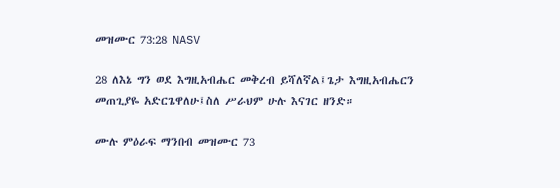መዝሙር 73:28 NASV

28 ለእኔ ግን ወደ እግዚአብሔር መቅረብ ይሻለኛል፤ጌታ እግዚአብሔርን መጠጊያዬ አድርጌዋለሁ፤ስለ ሥራህም ሁሉ እናገር ዘንድ።

ሙሉ ምዕራፍ ማንበብ መዝሙር 73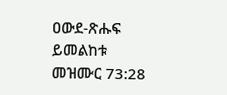ዐውደ-ጽሑፍ ይመልከቱ መዝሙር 73:28